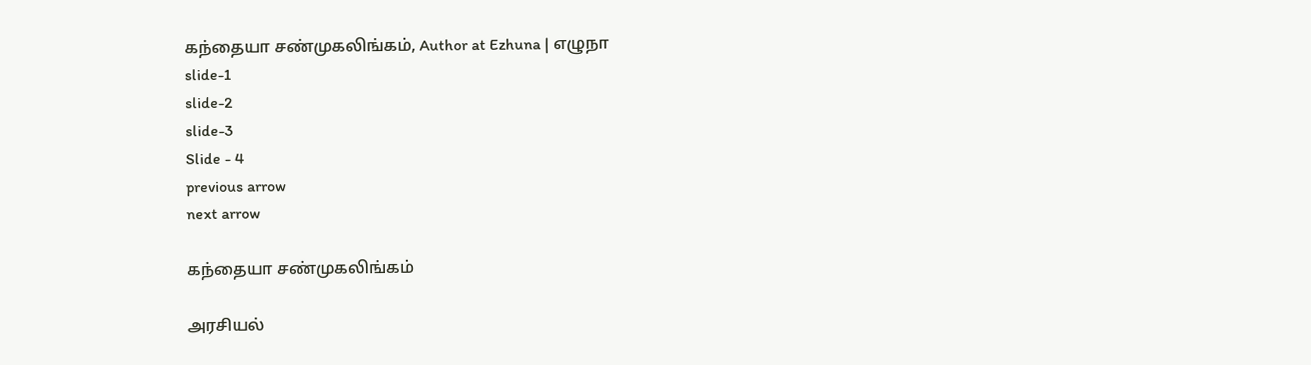கந்தையா சண்முகலிங்கம், Author at Ezhuna | எழுநா
slide-1
slide-2
slide-3
Slide - 4
previous arrow
next arrow

கந்தையா சண்முகலிங்கம்

அரசியல்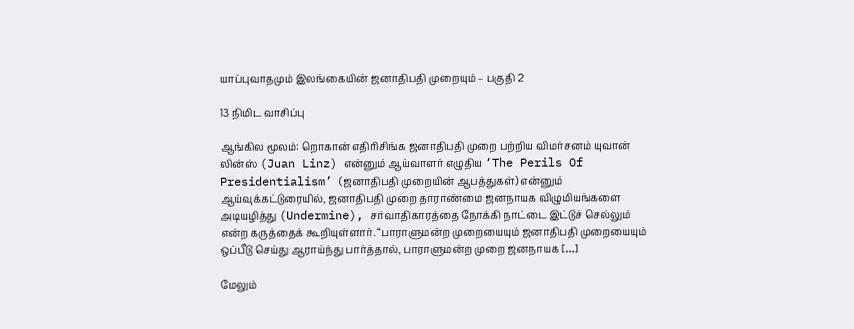யாப்புவாதமும் இலங்கையின் ஜனாதிபதி முறையும் – பகுதி 2

13 நிமிட வாசிப்பு

ஆங்கில மூலம்: றொகான் எதிரிசிங்க ஜனாதிபதி முறை பற்றிய விமர்சனம் யுவான் லின்ஸ் (Juan Linz) என்னும் ஆய்வாளர் எழுதிய ‘The Perils Of Presidentialism’ (ஜனாதிபதி முறையின் ஆபத்துகள்) என்னும் ஆய்வுக்கட்டுரையில், ஜனாதிபதி முறை தாராண்மை ஜனநாயக விழுமியங்களை அடியழித்து (Undermine), சர்வாதிகாரத்தை நோக்கி நாட்டை இட்டுச் செல்லும் என்ற கருத்தைக் கூறியுள்ளார். “பாராளுமன்ற முறையையும் ஜனாதிபதி முறையையும் ஒப்பீடு செய்து ஆராய்ந்து பார்த்தால், பாராளுமன்ற முறை ஜனநாயக […]

மேலும்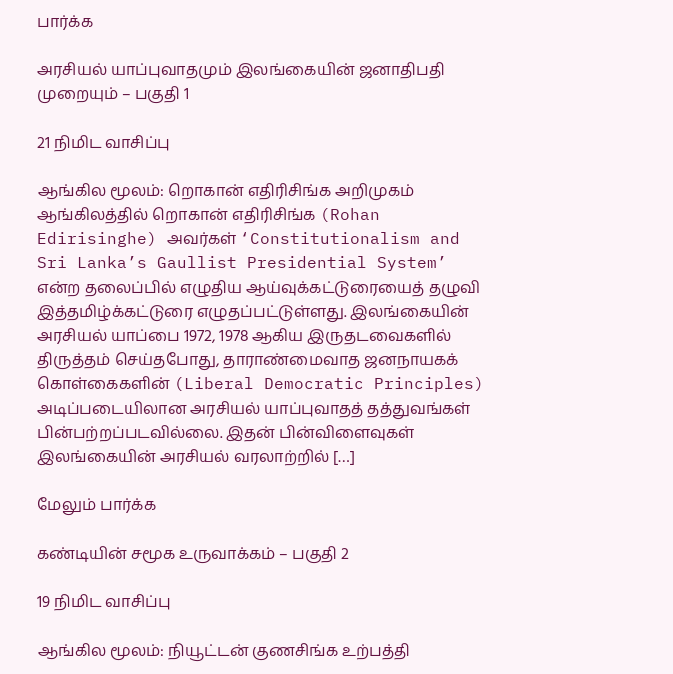பார்க்க

அரசியல் யாப்புவாதமும் இலங்கையின் ஜனாதிபதி முறையும் – பகுதி 1

21 நிமிட வாசிப்பு

ஆங்கில மூலம்: றொகான் எதிரிசிங்க அறிமுகம் ஆங்கிலத்தில் றொகான் எதிரிசிங்க (Rohan Edirisinghe) அவர்கள் ‘Constitutionalism and Sri Lanka’s Gaullist Presidential System’ என்ற தலைப்பில் எழுதிய ஆய்வுக்கட்டுரையைத் தழுவி இத்தமிழ்க்கட்டுரை எழுதப்பட்டுள்ளது. இலங்கையின் அரசியல் யாப்பை 1972, 1978 ஆகிய இருதடவைகளில் திருத்தம் செய்தபோது, தாராண்மைவாத ஜனநாயகக் கொள்கைகளின் (Liberal Democratic Principles) அடிப்படையிலான அரசியல் யாப்புவாதத் தத்துவங்கள் பின்பற்றப்படவில்லை. இதன் பின்விளைவுகள் இலங்கையின் அரசியல் வரலாற்றில் […]

மேலும் பார்க்க

கண்டியின் சமூக உருவாக்கம் – பகுதி 2

19 நிமிட வாசிப்பு

ஆங்கில மூலம்: நியூட்டன் குணசிங்க உற்பத்தி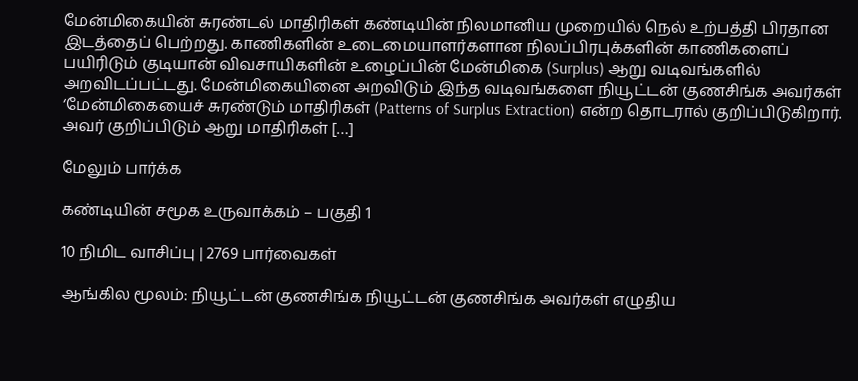மேன்மிகையின் சுரண்டல் மாதிரிகள் கண்டியின் நிலமானிய முறையில் நெல் உற்பத்தி பிரதான இடத்தைப் பெற்றது. காணிகளின் உடைமையாளர்களான நிலப்பிரபுக்களின் காணிகளைப் பயிரிடும் குடியான் விவசாயிகளின் உழைப்பின் மேன்மிகை (Surplus) ஆறு வடிவங்களில் அறவிடப்பட்டது. மேன்மிகையினை அறவிடும் இந்த வடிவங்களை நியூட்டன் குணசிங்க அவர்கள் ‘மேன்மிகையைச் சுரண்டும் மாதிரிகள் (Patterns of Surplus Extraction) என்ற தொடரால் குறிப்பிடுகிறார். அவர் குறிப்பிடும் ஆறு மாதிரிகள் […]

மேலும் பார்க்க

கண்டியின் சமூக உருவாக்கம் – பகுதி 1

10 நிமிட வாசிப்பு | 2769 பார்வைகள்

ஆங்கில மூலம்: நியூட்டன் குணசிங்க நியூட்டன் குணசிங்க அவர்கள் எழுதிய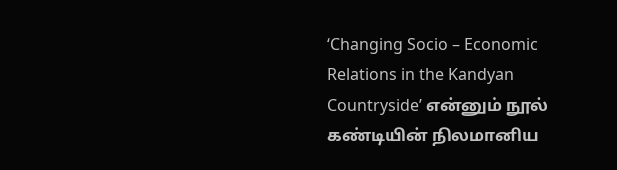‘Changing Socio – Economic Relations in the Kandyan Countryside’ என்னும் நூல் கண்டியின் நிலமானிய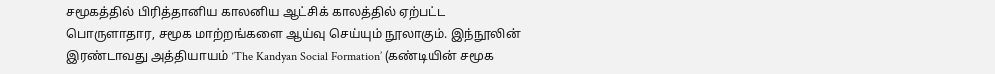சமூகத்தில் பிரித்தானிய காலனிய ஆட்சிக் காலத்தில் ஏற்பட்ட பொருளாதார, சமூக மாற்றங்களை ஆய்வு செய்யும் நூலாகும். இந்நூலின் இரண்டாவது அத்தியாயம் ‘The Kandyan Social Formation’ (கண்டியின் சமூக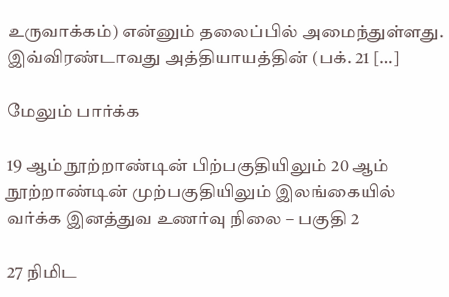உருவாக்கம்) என்னும் தலைப்பில் அமைந்துள்ளது. இவ்விரண்டாவது அத்தியாயத்தின் (பக். 21 […]

மேலும் பார்க்க

19 ஆம் நூற்றாண்டின் பிற்பகுதியிலும் 20 ஆம் நூற்றாண்டின் முற்பகுதியிலும் இலங்கையில் வர்க்க இனத்துவ உணர்வு நிலை – பகுதி 2

27 நிமிட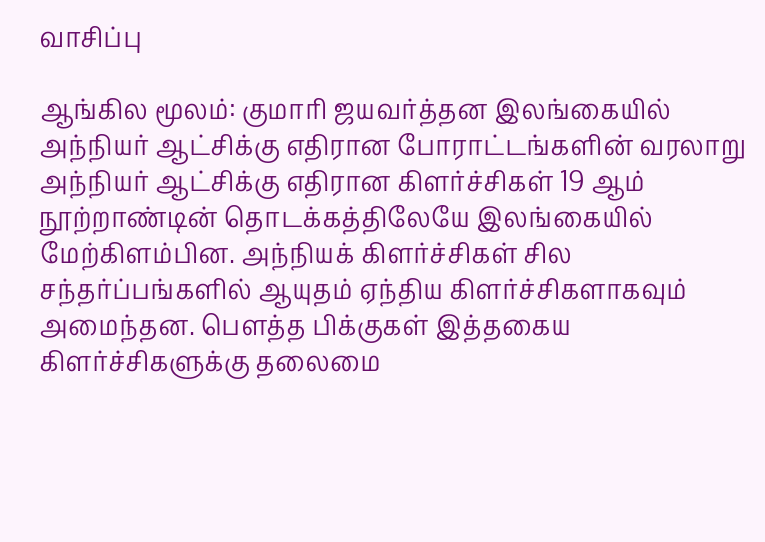வாசிப்பு

ஆங்கில மூலம்: குமாரி ஜயவர்த்தன இலங்கையில் அந்நியர் ஆட்சிக்கு எதிரான போராட்டங்களின் வரலாறு அந்நியர் ஆட்சிக்கு எதிரான கிளர்ச்சிகள் 19 ஆம் நூற்றாண்டின் தொடக்கத்திலேயே இலங்கையில் மேற்கிளம்பின. அந்நியக் கிளர்ச்சிகள் சில சந்தர்ப்பங்களில் ஆயுதம் ஏந்திய கிளர்ச்சிகளாகவும் அமைந்தன. பௌத்த பிக்குகள் இத்தகைய கிளர்ச்சிகளுக்கு தலைமை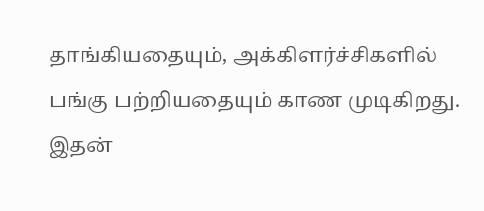தாங்கியதையும், அக்கிளர்ச்சிகளில் பங்கு பற்றியதையும் காண முடிகிறது. இதன்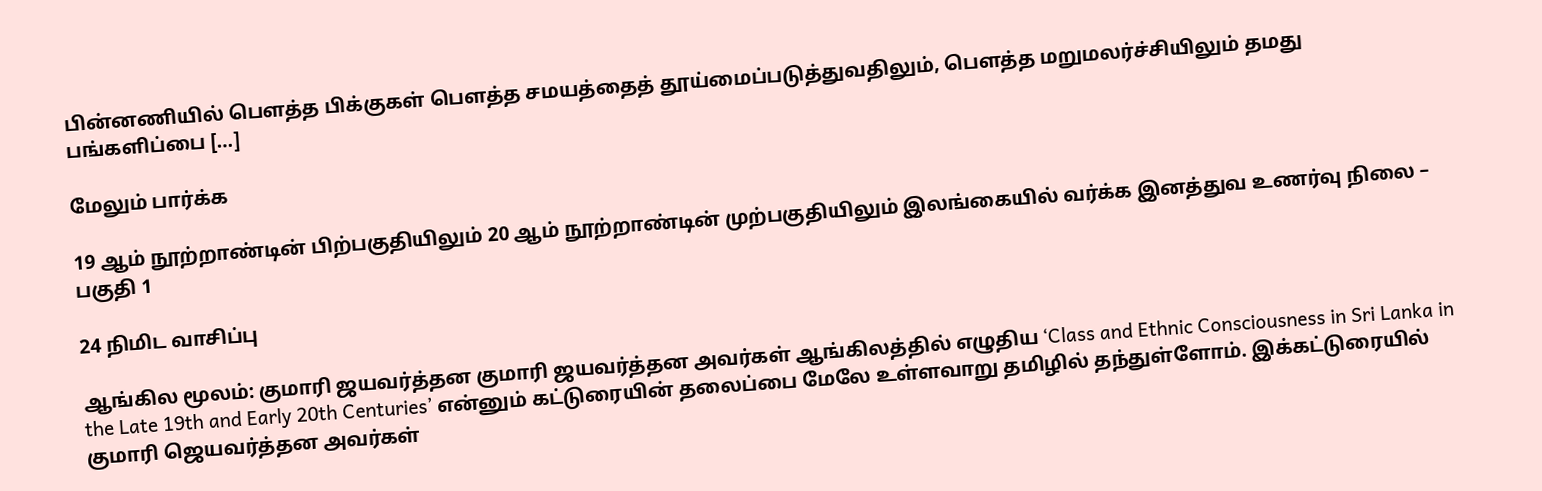பின்னணியில் பௌத்த பிக்குகள் பௌத்த சமயத்தைத் தூய்மைப்படுத்துவதிலும், பௌத்த மறுமலர்ச்சியிலும் தமது பங்களிப்பை […]

மேலும் பார்க்க

19 ஆம் நூற்றாண்டின் பிற்பகுதியிலும் 20 ஆம் நூற்றாண்டின் முற்பகுதியிலும் இலங்கையில் வர்க்க இனத்துவ உணர்வு நிலை – பகுதி 1

24 நிமிட வாசிப்பு

ஆங்கில மூலம்: குமாரி ஜயவர்த்தன குமாரி ஜயவர்த்தன அவர்கள் ஆங்கிலத்தில் எழுதிய ‘Class and Ethnic Consciousness in Sri Lanka in the Late 19th and Early 20th Centuries’ என்னும் கட்டுரையின் தலைப்பை மேலே உள்ளவாறு தமிழில் தந்துள்ளோம். இக்கட்டுரையில் குமாரி ஜெயவர்த்தன அவர்கள்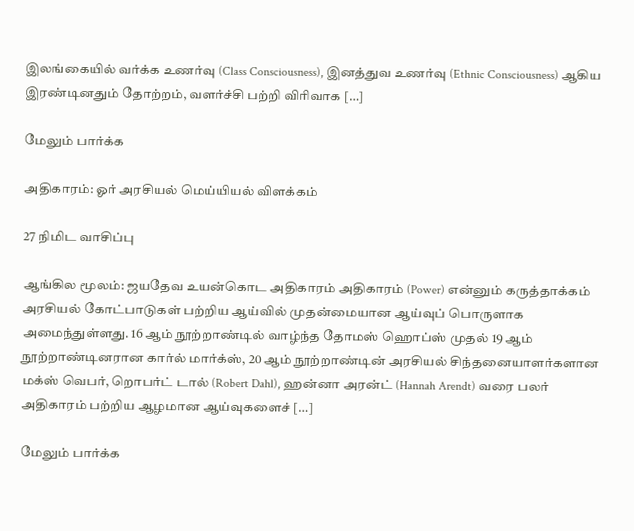இலங்கையில் வர்க்க உணர்வு (Class Consciousness), இனத்துவ உணர்வு (Ethnic Consciousness) ஆகிய இரண்டினதும் தோற்றம், வளர்ச்சி பற்றி விரிவாக […]

மேலும் பார்க்க

அதிகாரம்: ஓர் அரசியல் மெய்யியல் விளக்கம்

27 நிமிட வாசிப்பு

ஆங்கில மூலம்: ஜயதேவ உயன்கொட அதிகாரம் அதிகாரம் (Power) என்னும் கருத்தாக்கம் அரசியல் கோட்பாடுகள் பற்றிய ஆய்வில் முதன்மையான ஆய்வுப் பொருளாக அமைந்துள்ளது. 16 ஆம் நூற்றாண்டில் வாழ்ந்த தோமஸ் ஹொப்ஸ் முதல் 19 ஆம் நூற்றாண்டினரான கார்ல் மார்க்ஸ், 20 ஆம் நூற்றாண்டின் அரசியல் சிந்தனையாளர்களான மக்ஸ் வெபர், றொபர்ட் டால் (Robert Dahl), ஹன்னா அரன்ட் (Hannah Arendt) வரை பலர் அதிகாரம் பற்றிய ஆழமான ஆய்வுகளைச் […]

மேலும் பார்க்க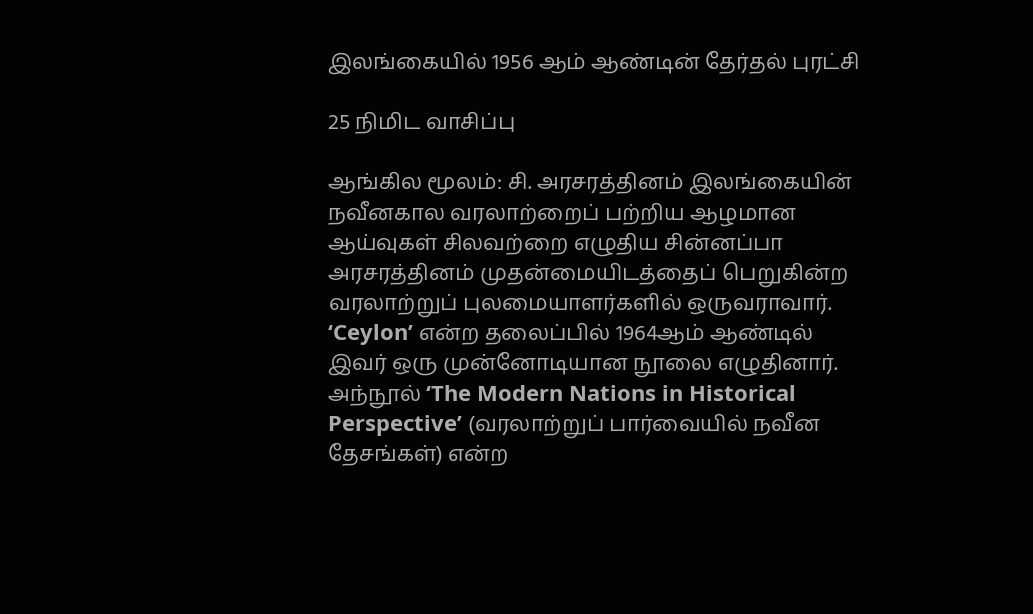இலங்கையில் 1956 ஆம் ஆண்டின் தேர்தல் புரட்சி

25 நிமிட வாசிப்பு

ஆங்கில மூலம்: சி. அரசரத்தினம் இலங்கையின் நவீனகால வரலாற்றைப் பற்றிய ஆழமான ஆய்வுகள் சிலவற்றை எழுதிய சின்னப்பா அரசரத்தினம் முதன்மையிடத்தைப் பெறுகின்ற வரலாற்றுப் புலமையாளர்களில் ஒருவராவார். ‘Ceylon’ என்ற தலைப்பில் 1964ஆம் ஆண்டில் இவர் ஒரு முன்னோடியான நூலை எழுதினார். அந்நூல் ‘The Modern Nations in Historical Perspective’ (வரலாற்றுப் பார்வையில் நவீன தேசங்கள்) என்ற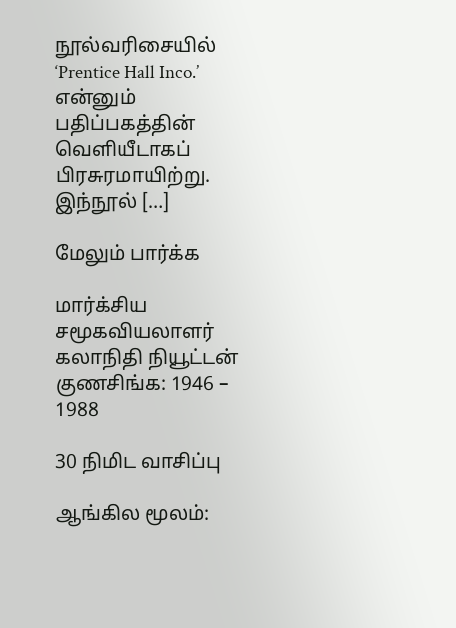நூல்வரிசையில் ‘Prentice Hall Inco.’ என்னும் பதிப்பகத்தின் வெளியீடாகப் பிரசுரமாயிற்று. இந்நூல் […]

மேலும் பார்க்க

மார்க்சிய சமூகவியலாளர் கலாநிதி நியூட்டன் குணசிங்க: 1946 – 1988

30 நிமிட வாசிப்பு

ஆங்கில மூலம்: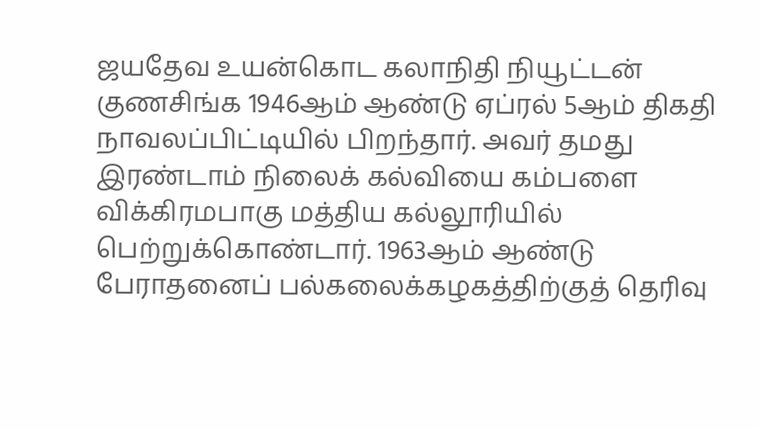ஜயதேவ உயன்கொட கலாநிதி நியூட்டன் குணசிங்க 1946ஆம் ஆண்டு ஏப்ரல் 5ஆம் திகதி நாவலப்பிட்டியில் பிறந்தார். அவர் தமது இரண்டாம் நிலைக் கல்வியை கம்பளை விக்கிரமபாகு மத்திய கல்லூரியில் பெற்றுக்கொண்டார். 1963ஆம் ஆண்டு பேராதனைப் பல்கலைக்கழகத்திற்குத் தெரிவு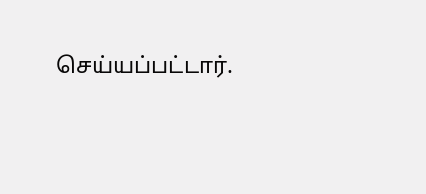செய்யப்பட்டார்.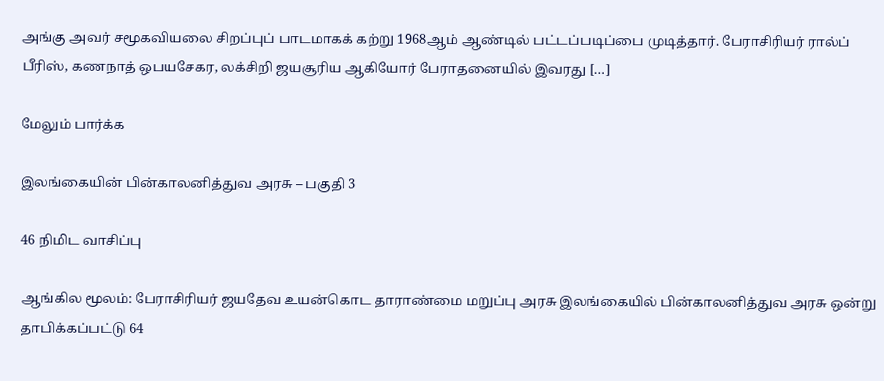அங்கு அவர் சமூகவியலை சிறப்புப் பாடமாகக் கற்று 1968ஆம் ஆண்டில் பட்டப்படிப்பை முடித்தார். பேராசிரியர் ரால்ப் பீரிஸ், கணநாத் ஒபயசேகர, லக்சிறி ஜயசூரிய ஆகியோர் பேராதனையில் இவரது […]

மேலும் பார்க்க

இலங்கையின் பின்காலனித்துவ அரசு – பகுதி 3

46 நிமிட வாசிப்பு

ஆங்கில மூலம்: பேராசிரியர் ஜயதேவ உயன்கொட தாராண்மை மறுப்பு அரசு இலங்கையில் பின்காலனித்துவ அரசு ஒன்று தாபிக்கப்பட்டு 64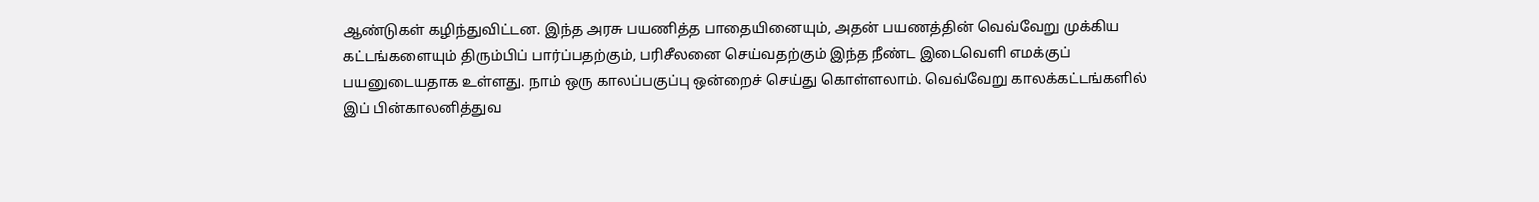ஆண்டுகள் கழிந்துவிட்டன. இந்த அரசு பயணித்த பாதையினையும், அதன் பயணத்தின் வெவ்வேறு முக்கிய கட்டங்களையும் திரும்பிப் பார்ப்பதற்கும், பரிசீலனை செய்வதற்கும் இந்த நீண்ட இடைவெளி எமக்குப் பயனுடையதாக உள்ளது. நாம் ஒரு காலப்பகுப்பு ஒன்றைச் செய்து கொள்ளலாம். வெவ்வேறு காலக்கட்டங்களில் இப் பின்காலனித்துவ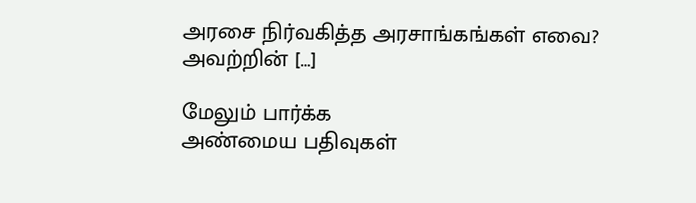அரசை நிர்வகித்த அரசாங்கங்கள் எவை? அவற்றின் […]

மேலும் பார்க்க
அண்மைய பதிவுகள்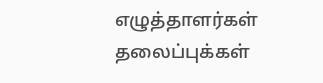எழுத்தாளர்கள்
தலைப்புக்கள்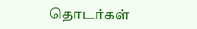தொடர்கள்